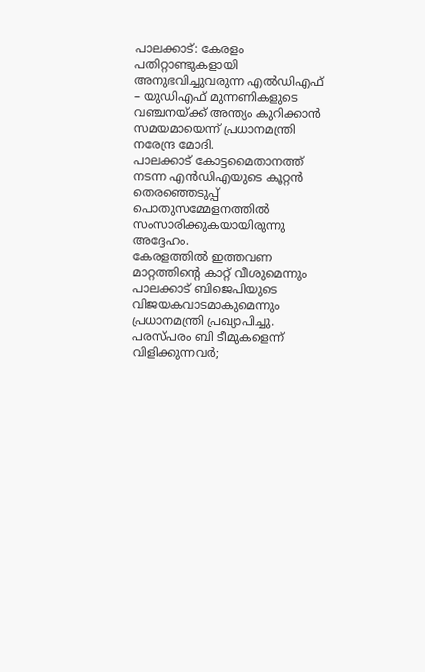പാലക്കാട്: കേരളം പതിറ്റാണ്ടുകളായി അനുഭവിച്ചുവരുന്ന എൽഡിഎഫ് – യുഡിഎഫ് മുന്നണികളുടെ വഞ്ചനയ്ക്ക് അന്ത്യം കുറിക്കാൻ സമയമായെന്ന് പ്രധാനമന്ത്രി നരേന്ദ്ര മോദി.
പാലക്കാട് കോട്ടമൈതാനത്ത് നടന്ന എൻഡിഎയുടെ കൂറ്റൻ തെരഞ്ഞെടുപ്പ് പൊതുസമ്മേളനത്തിൽ സംസാരിക്കുകയായിരുന്നു അദ്ദേഹം.
കേരളത്തിൽ ഇത്തവണ മാറ്റത്തിന്റെ കാറ്റ് വീശുമെന്നും പാലക്കാട് ബിജെപിയുടെ വിജയകവാടമാകുമെന്നും പ്രധാനമന്ത്രി പ്രഖ്യാപിച്ചു.
പരസ്പരം ബി ടീമുകളെന്ന് വിളിക്കുന്നവർ;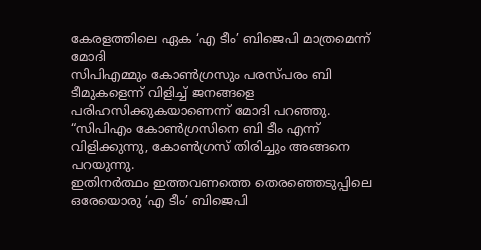കേരളത്തിലെ ഏക ‘എ ടീം’ ബിജെപി മാത്രമെന്ന് മോദി
സിപിഎമ്മും കോൺഗ്രസും പരസ്പരം ബി ടീമുകളെന്ന് വിളിച്ച് ജനങ്ങളെ പരിഹസിക്കുകയാണെന്ന് മോദി പറഞ്ഞു.
“സിപിഎം കോൺഗ്രസിനെ ബി ടീം എന്ന് വിളിക്കുന്നു, കോൺഗ്രസ് തിരിച്ചും അങ്ങനെ പറയുന്നു.
ഇതിനർത്ഥം ഇത്തവണത്തെ തെരഞ്ഞെടുപ്പിലെ ഒരേയൊരു ‘എ ടീം’ ബിജെപി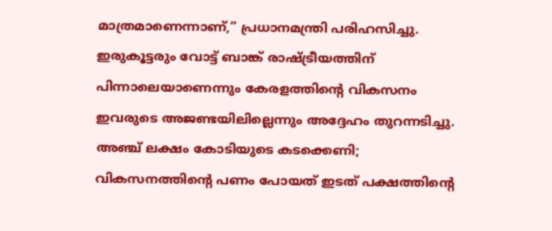മാത്രമാണെന്നാണ്,” പ്രധാനമന്ത്രി പരിഹസിച്ചു.
ഇരുകൂട്ടരും വോട്ട് ബാങ്ക് രാഷ്ട്രീയത്തിന് പിന്നാലെയാണെന്നും കേരളത്തിന്റെ വികസനം ഇവരുടെ അജണ്ടയിലില്ലെന്നും അദ്ദേഹം തുറന്നടിച്ചു.
അഞ്ച് ലക്ഷം കോടിയുടെ കടക്കെണി; വികസനത്തിന്റെ പണം പോയത് ഇടത് പക്ഷത്തിന്റെ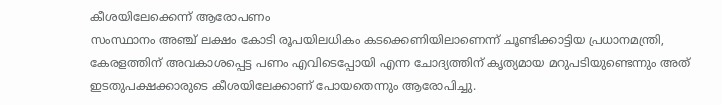കീശയിലേക്കെന്ന് ആരോപണം
സംസ്ഥാനം അഞ്ച് ലക്ഷം കോടി രൂപയിലധികം കടക്കെണിയിലാണെന്ന് ചൂണ്ടിക്കാട്ടിയ പ്രധാനമന്ത്രി,
കേരളത്തിന് അവകാശപ്പെട്ട പണം എവിടെപ്പോയി എന്ന ചോദ്യത്തിന് കൃത്യമായ മറുപടിയുണ്ടെന്നും അത് ഇടതുപക്ഷക്കാരുടെ കീശയിലേക്കാണ് പോയതെന്നും ആരോപിച്ചു.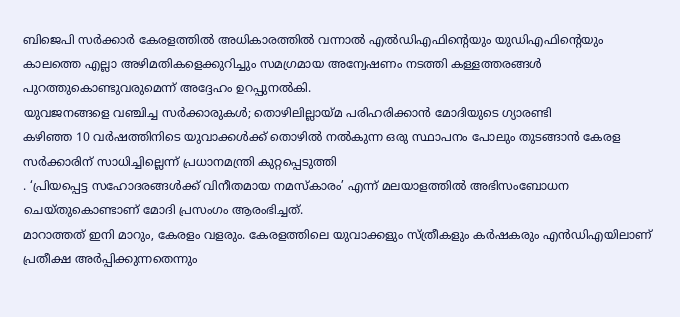ബിജെപി സർക്കാർ കേരളത്തിൽ അധികാരത്തിൽ വന്നാൽ എൽഡിഎഫിന്റെയും യുഡിഎഫിന്റെയും
കാലത്തെ എല്ലാ അഴിമതികളെക്കുറിച്ചും സമഗ്രമായ അന്വേഷണം നടത്തി കള്ളത്തരങ്ങൾ പുറത്തുകൊണ്ടുവരുമെന്ന് അദ്ദേഹം ഉറപ്പുനൽകി.
യുവജനങ്ങളെ വഞ്ചിച്ച സർക്കാരുകൾ; തൊഴിലില്ലായ്മ പരിഹരിക്കാൻ മോദിയുടെ ഗ്യാരണ്ടി
കഴിഞ്ഞ 10 വർഷത്തിനിടെ യുവാക്കൾക്ക് തൊഴിൽ നൽകുന്ന ഒരു സ്ഥാപനം പോലും തുടങ്ങാൻ കേരള സർക്കാരിന് സാധിച്ചില്ലെന്ന് പ്രധാനമന്ത്രി കുറ്റപ്പെടുത്തി
. ‘പ്രിയപ്പെട്ട സഹോദരങ്ങൾക്ക് വിനീതമായ നമസ്കാരം’ എന്ന് മലയാളത്തിൽ അഭിസംബോധന ചെയ്തുകൊണ്ടാണ് മോദി പ്രസംഗം ആരംഭിച്ചത്.
മാറാത്തത് ഇനി മാറും, കേരളം വളരും. കേരളത്തിലെ യുവാക്കളും സ്ത്രീകളും കർഷകരും എൻഡിഎയിലാണ് പ്രതീക്ഷ അർപ്പിക്കുന്നതെന്നും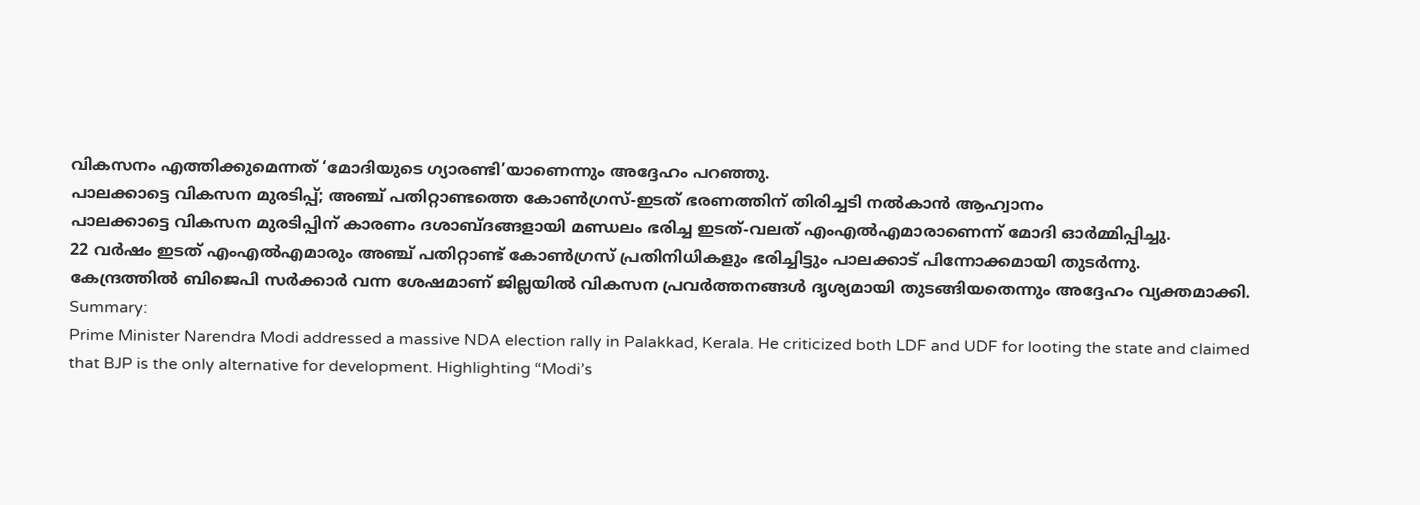വികസനം എത്തിക്കുമെന്നത് ‘മോദിയുടെ ഗ്യാരണ്ടി’യാണെന്നും അദ്ദേഹം പറഞ്ഞു.
പാലക്കാട്ടെ വികസന മുരടിപ്പ്; അഞ്ച് പതിറ്റാണ്ടത്തെ കോൺഗ്രസ്-ഇടത് ഭരണത്തിന് തിരിച്ചടി നൽകാൻ ആഹ്വാനം
പാലക്കാട്ടെ വികസന മുരടിപ്പിന് കാരണം ദശാബ്ദങ്ങളായി മണ്ഡലം ഭരിച്ച ഇടത്-വലത് എംഎൽഎമാരാണെന്ന് മോദി ഓർമ്മിപ്പിച്ചു.
22 വർഷം ഇടത് എംഎൽഎമാരും അഞ്ച് പതിറ്റാണ്ട് കോൺഗ്രസ് പ്രതിനിധികളും ഭരിച്ചിട്ടും പാലക്കാട് പിന്നോക്കമായി തുടർന്നു.
കേന്ദ്രത്തിൽ ബിജെപി സർക്കാർ വന്ന ശേഷമാണ് ജില്ലയിൽ വികസന പ്രവർത്തനങ്ങൾ ദൃശ്യമായി തുടങ്ങിയതെന്നും അദ്ദേഹം വ്യക്തമാക്കി.
Summary:
Prime Minister Narendra Modi addressed a massive NDA election rally in Palakkad, Kerala. He criticized both LDF and UDF for looting the state and claimed that BJP is the only alternative for development. Highlighting “Modi’s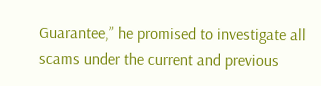Guarantee,” he promised to investigate all scams under the current and previous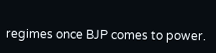regimes once BJP comes to power.